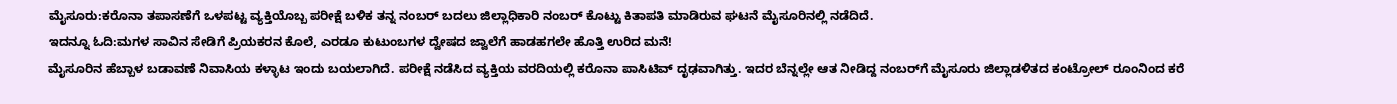ಮೈಸೂರು:ಕರೊನಾ ತಪಾಸಣೆಗೆ ಒಳಪಟ್ಟ ವ್ಯಕ್ತಿಯೊಬ್ಬ ಪರೀಕ್ಷೆ ಬಳಿಕ ತನ್ನ ನಂಬರ್ ಬದಲು ಜಿಲ್ಲಾಧಿಕಾರಿ ನಂಬರ್ ಕೊಟ್ಟು ಕಿತಾಪತಿ ಮಾಡಿರುವ ಘಟನೆ ಮೈಸೂರಿನಲ್ಲಿ ನಡೆದಿದೆ.
ಇದನ್ನೂ ಓದಿ:ಮಗಳ ಸಾವಿನ ಸೇಡಿಗೆ ಪ್ರಿಯಕರನ ಕೊಲೆ, ಎರಡೂ ಕುಟುಂಬಗಳ ದ್ವೇಷದ ಜ್ವಾಲೆಗೆ ಹಾಡಹಗಲೇ ಹೊತ್ತಿ ಉರಿದ ಮನೆ!
ಮೈಸೂರಿನ ಹೆಬ್ಬಾಳ ಬಡಾವಣೆ ನಿವಾಸಿಯ ಕಳ್ಳಾಟ ಇಂದು ಬಯಲಾಗಿದೆ. ಪರೀಕ್ಷೆ ನಡೆಸಿದ ವ್ಯಕ್ತಿಯ ವರದಿಯಲ್ಲಿ ಕರೊನಾ ಪಾಸಿಟಿವ್ ದೃಢವಾಗಿತ್ತು. ಇದರ ಬೆನ್ನಲ್ಲೇ ಆತ ನೀಡಿದ್ದ ನಂಬರ್‌ಗೆ ಮೈಸೂರು ಜಿಲ್ಲಾಡಳಿತದ ಕಂಟ್ರೋಲ್ ರೂಂನಿಂದ ಕರೆ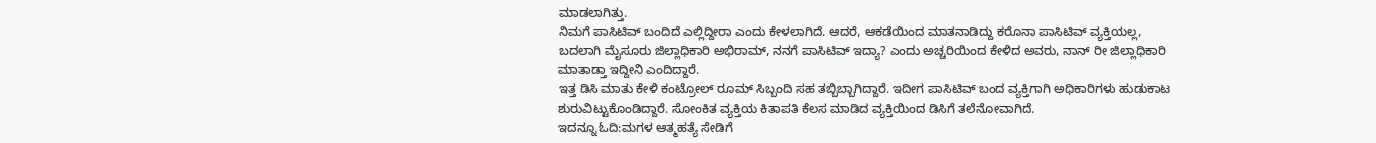ಮಾಡಲಾಗಿತ್ತು.
ನಿಮಗೆ ಪಾಸಿಟಿವ್ ಬಂದಿದೆ ಎಲ್ಲಿದ್ದೀರಾ ಎಂದು ಕೇಳಲಾಗಿದೆ. ಆದರೆ, ಆಕಡೆಯಿಂದ ಮಾತನಾಡಿದ್ದು ಕರೊನಾ ಪಾಸಿಟಿವ್ ವ್ಯಕ್ತಿಯಲ್ಲ, ಬದಲಾಗಿ ಮೈಸೂರು ಜಿಲ್ಲಾಧಿಕಾರಿ ಅಭಿರಾಮ್, ನನಗೆ ಪಾಸಿಟಿವ್ ಇದ್ಯಾ? ಎಂದು ಅಚ್ಚರಿಯಿಂದ ಕೇಳಿದ ಅವರು, ನಾನ್ ರೀ ಜಿಲ್ಲಾಧಿಕಾರಿ ಮಾತಾಡ್ತಾ ಇದ್ದೀನಿ ಎಂದಿದ್ದಾರೆ.
ಇತ್ತ ಡಿಸಿ ಮಾತು ಕೇಳಿ ಕಂಟ್ರೋಲ್ ರೂಮ್ ಸಿಬ್ಬಂದಿ ಸಹ ತಬ್ಬಿಬ್ಬಾಗಿದ್ದಾರೆ. ಇದೀಗ ಪಾಸಿಟಿವ್ ಬಂದ ವ್ಯಕ್ತಿಗಾಗಿ ಅಧಿಕಾರಿಗಳು ಹುಡುಕಾಟ ಶುರುವಿಟ್ಟುಕೊಂಡಿದ್ದಾರೆ. ಸೋಂಕಿತ ವ್ಯಕ್ತಿಯ ಕಿತಾಪತಿ ಕೆಲಸ ಮಾಡಿದ ವ್ಯಕ್ತಿಯಿಂದ ಡಿಸಿಗೆ ತಲೆನೋವಾಗಿದೆ.
ಇದನ್ನೂ ಓದಿ:ಮಗಳ ಆತ್ಮಹತ್ಯೆ ಸೇಡಿಗೆ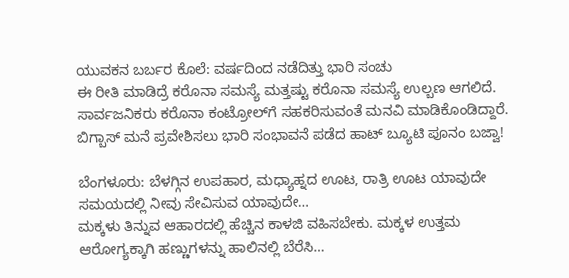ಯುವಕನ ಬರ್ಬರ ಕೊಲೆ: ವರ್ಷದಿಂದ ನಡೆದಿತ್ತು ಭಾರಿ ಸಂಚು
ಈ ರೀತಿ ಮಾಡಿದ್ರೆ ಕರೊನಾ ಸಮಸ್ಯೆ ಮತ್ತಷ್ಟು ಕರೊನಾ ಸಮಸ್ಯೆ ಉಲ್ಬಣ ಆಗಲಿದೆ. ಸಾರ್ವಜನಿಕರು ಕರೊನಾ ಕಂಟ್ರೋಲ್‌ಗೆ ಸಹಕರಿಸುವಂತೆ ಮನವಿ ಮಾಡಿಕೊಂಡಿದ್ದಾರೆ.
ಬಿಗ್ಬಾಸ್ ಮನೆ ಪ್ರವೇಶಿಸಲು ಭಾರಿ ಸಂಭಾವನೆ ಪಡೆದ ಹಾಟ್ ಬ್ಯೂಟಿ ಪೂನಂ ಬಜ್ವಾ!

ಬೆಂಗಳೂರು: ಬೆಳಗ್ಗಿನ ಉಪಹಾರ, ಮಧ್ಯಾಹ್ನದ ಊಟ, ರಾತ್ರಿ ಊಟ ಯಾವುದೇ ಸಮಯದಲ್ಲಿ ನೀವು ಸೇವಿಸುವ ಯಾವುದೇ…
ಮಕ್ಕಳು ತಿನ್ನುವ ಆಹಾರದಲ್ಲಿ ಹೆಚ್ಚಿನ ಕಾಳಜಿ ವಹಿಸಬೇಕು. ಮಕ್ಕಳ ಉತ್ತಮ ಆರೋಗ್ಯಕ್ಕಾಗಿ ಹಣ್ಣುಗಳನ್ನು ಹಾಲಿನಲ್ಲಿ ಬೆರೆಸಿ…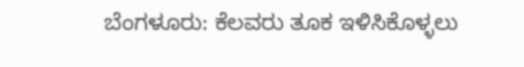ಬೆಂಗಳೂರು: ಕೆಲವರು ತೂಕ ಇಳಿಸಿಕೊಳ್ಳಲು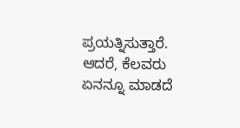ಪ್ರಯತ್ನಿಸುತ್ತಾರೆ. ಆದರೆ, ಕೆಲವರು ಏನನ್ನೂ ಮಾಡದೆ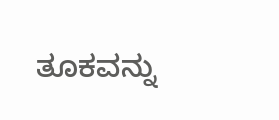ತೂಕವನ್ನು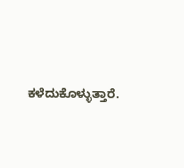ಕಳೆದುಕೊಳ್ಳುತ್ತಾರೆ.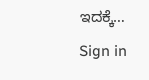ಇದಕ್ಕೆ…
Sign in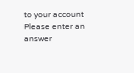to your account
Please enter an answer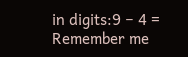in digits:9 − 4 =
Remember me